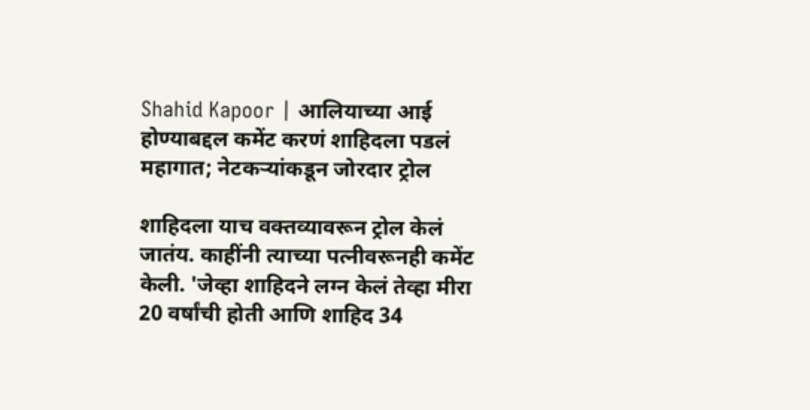Shahid Kapoor | आलियाच्या आई होण्याबद्दल कमेंट करणं शाहिदला पडलं महागात; नेटकऱ्यांकडून जोरदार ट्रोल

शाहिदला याच वक्तव्यावरून ट्रोल केलं जातंय. काहींनी त्याच्या पत्नीवरूनही कमेंट केली. 'जेव्हा शाहिदने लग्न केलं तेव्हा मीरा 20 वर्षांची होती आणि शाहिद 34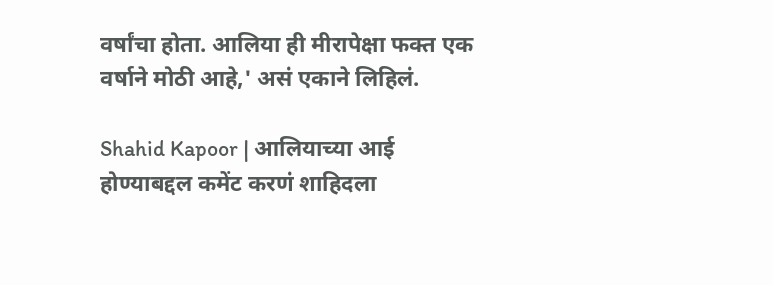वर्षांचा होता. आलिया ही मीरापेक्षा फक्त एक वर्षाने मोठी आहे,' असं एकाने लिहिलं.

Shahid Kapoor | आलियाच्या आई होण्याबद्दल कमेंट करणं शाहिदला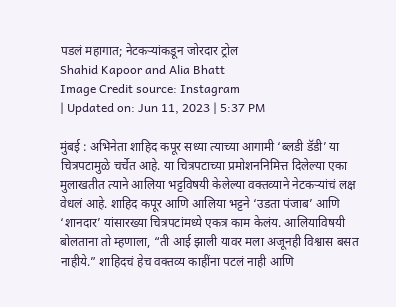पडलं महागात; नेटकऱ्यांकडून जोरदार ट्रोल
Shahid Kapoor and Alia Bhatt
Image Credit source: Instagram
| Updated on: Jun 11, 2023 | 5:37 PM

मुंबई : अभिनेता शाहिद कपूर सध्या त्याच्या आगामी ‘ब्लडी डॅडी’ या चित्रपटामुळे चर्चेत आहे. या चित्रपटाच्या प्रमोशननिमित्त दिलेल्या एका मुलाखतीत त्याने आलिया भट्टविषयी केलेल्या वक्तव्याने नेटकऱ्यांचं लक्ष वेधलं आहे. शाहिद कपूर आणि आलिया भट्टने ‘उडता पंजाब’ आणि ‘शानदार’ यांसारख्या चित्रपटांमध्ये एकत्र काम केलंय. आलियाविषयी बोलताना तो म्हणाला, “ती आई झाली यावर मला अजूनही विश्वास बसत नाहीये.” शाहिदचं हेच वक्तव्य काहींना पटलं नाही आणि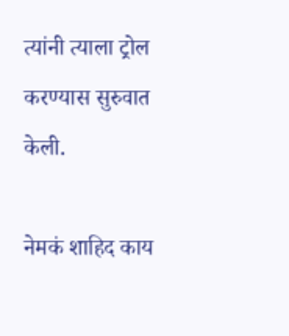त्यांनी त्याला ट्रोल करण्यास सुरुवात केली.

नेमकं शाहिद काय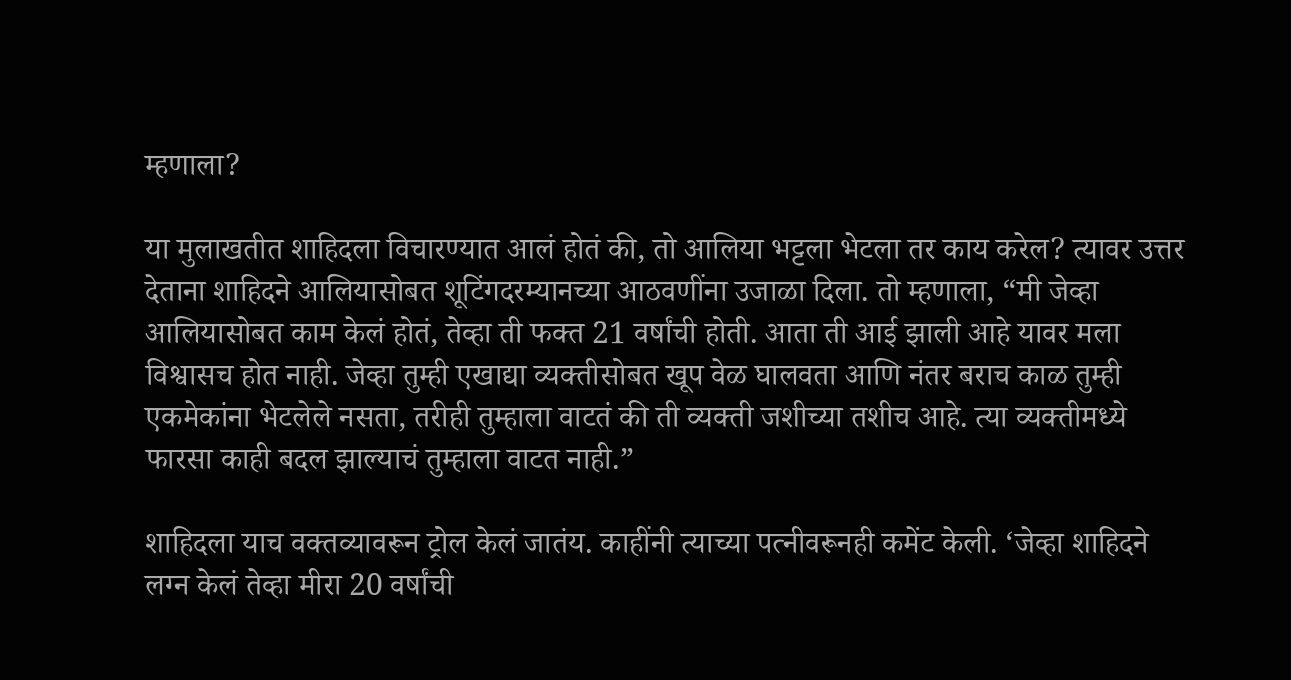म्हणाला?

या मुलाखतीत शाहिदला विचारण्यात आलं होतं की, तो आलिया भट्टला भेटला तर काय करेल? त्यावर उत्तर देताना शाहिदने आलियासोबत शूटिंगदरम्यानच्या आठवणींना उजाळा दिला. तो म्हणाला, “मी जेव्हा आलियासोबत काम केलं होतं, तेव्हा ती फक्त 21 वर्षांची होती. आता ती आई झाली आहे यावर मला विश्वासच होत नाही. जेव्हा तुम्ही एखाद्या व्यक्तीसोबत खूप वेळ घालवता आणि नंतर बराच काळ तुम्ही एकमेकांना भेटलेले नसता, तरीही तुम्हाला वाटतं की ती व्यक्ती जशीच्या तशीच आहे. त्या व्यक्तीमध्ये फारसा काही बदल झाल्याचं तुम्हाला वाटत नाही.”

शाहिदला याच वक्तव्यावरून ट्रोल केलं जातंय. काहींनी त्याच्या पत्नीवरूनही कमेंट केली. ‘जेव्हा शाहिदने लग्न केलं तेव्हा मीरा 20 वर्षांची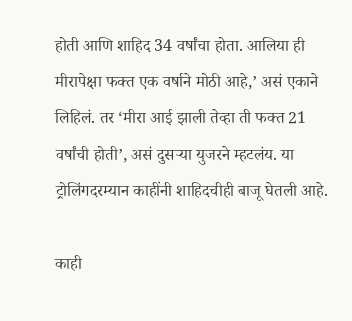होती आणि शाहिद 34 वर्षांचा होता. आलिया ही मीरापेक्षा फक्त एक वर्षाने मोठी आहे,’ असं एकाने लिहिलं. तर ‘मीरा आई झाली तेव्हा ती फक्त 21 वर्षांची होती’, असं दुसऱ्या युजरने म्हटलंय. या ट्रोलिंगदरम्यान काहींनी शाहिदचीही बाजू घेतली आहे.

काही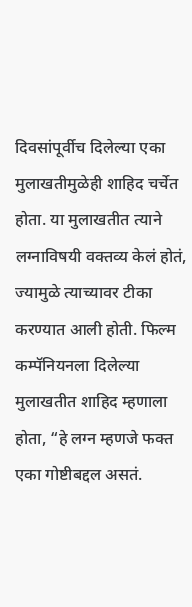दिवसांपूर्वीच दिलेल्या एका मुलाखतीमुळेही शाहिद चर्चेत होता. या मुलाखतीत त्याने लग्नाविषयी वक्तव्य केलं होतं, ज्यामुळे त्याच्यावर टीका करण्यात आली होती. फिल्म कम्पॅनियनला दिलेल्या मुलाखतीत शाहिद म्हणाला होता, “हे लग्न म्हणजे फक्त एका गोष्टीबद्दल असतं.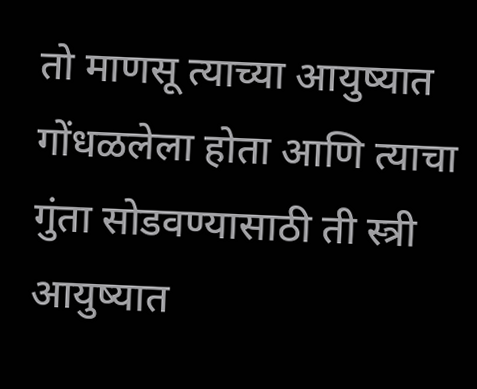तो माणसू त्याच्या आयुष्यात गोंधळलेला होता आणि त्याचा गुंता सोडवण्यासाठी ती स्त्री आयुष्यात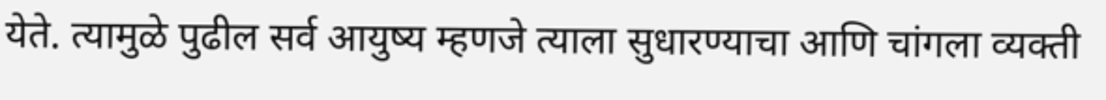येते. त्यामुळे पुढील सर्व आयुष्य म्हणजे त्याला सुधारण्याचा आणि चांगला व्यक्ती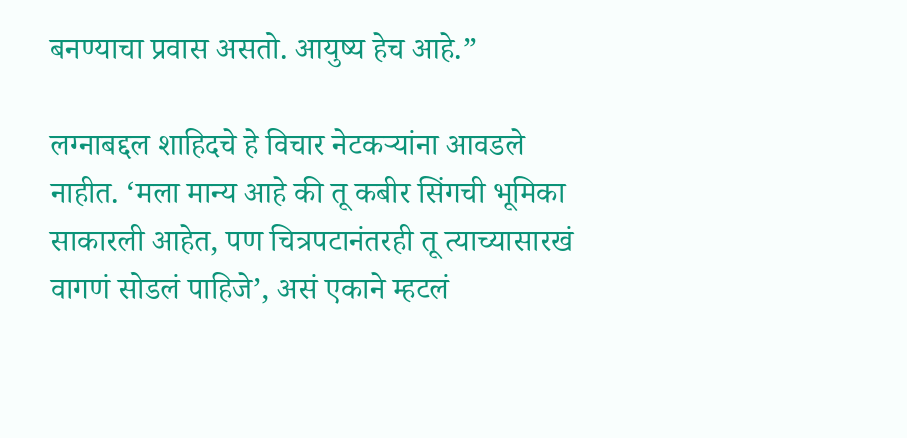बनण्याचा प्रवास असतो. आयुष्य हेच आहे.”

लग्नाबद्दल शाहिदचे हे विचार नेटकऱ्यांना आवडले नाहीत. ‘मला मान्य आहे की तू कबीर सिंगची भूमिका साकारली आहेत, पण चित्रपटानंतरही तू त्याच्यासारखं वागणं सोडलं पाहिजे’, असं एकाने म्हटलं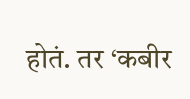होतं. तर ‘कबीर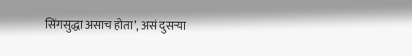सिंगसुद्धा असाच होता’, असं दुसऱ्या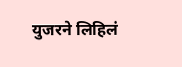युजरने लिहिलं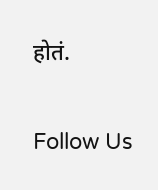होतं.

Follow Us